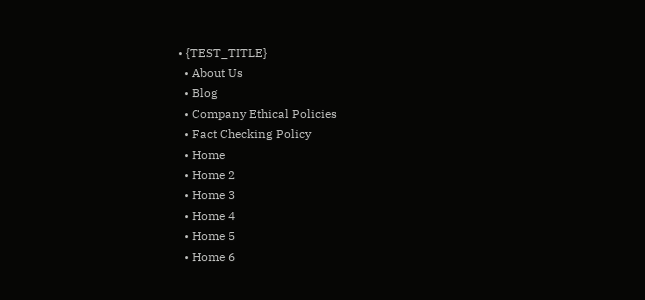• {TEST_TITLE}
  • About Us
  • Blog
  • Company Ethical Policies
  • Fact Checking Policy
  • Home
  • Home 2
  • Home 3
  • Home 4
  • Home 5
  • Home 6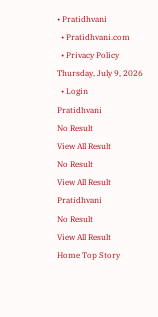• Pratidhvani
  • Pratidhvani.com
  • Privacy Policy
Thursday, July 9, 2026
  • Login
Pratidhvani
No Result
View All Result
No Result
View All Result
Pratidhvani
No Result
View All Result
Home Top Story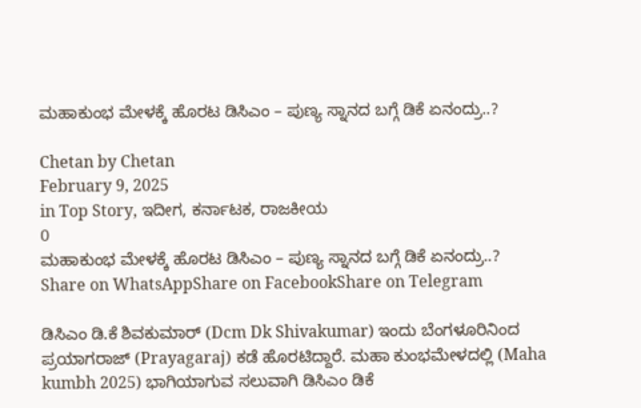ಮಹಾಕುಂಭ ಮೇಳಕ್ಕೆ ಹೊರಟ ಡಿಸಿಎಂ – ಪುಣ್ಯ ಸ್ನಾನದ ಬಗ್ಗೆ ಡಿಕೆ ಏನಂದ್ರು..?

Chetan by Chetan
February 9, 2025
in Top Story, ಇದೀಗ, ಕರ್ನಾಟಕ, ರಾಜಕೀಯ
0
ಮಹಾಕುಂಭ ಮೇಳಕ್ಕೆ ಹೊರಟ ಡಿಸಿಎಂ – ಪುಣ್ಯ ಸ್ನಾನದ ಬಗ್ಗೆ ಡಿಕೆ ಏನಂದ್ರು..?
Share on WhatsAppShare on FacebookShare on Telegram

ಡಿಸಿಎಂ ಡಿ.ಕೆ ಶಿವಕುಮಾರ್ (Dcm Dk Shivakumar) ಇಂದು ಬೆಂಗಳೂರಿನಿಂದ ಪ್ರಯಾಗರಾಜ್ (Prayagaraj) ಕಡೆ ಹೊರಟಿದ್ದಾರೆ. ಮಹಾ ಕುಂಭಮೇಳದಲ್ಲಿ (Maha kumbh 2025) ಭಾಗಿಯಾಗುವ ಸಲುವಾಗಿ ಡಿಸಿಎಂ ಡಿಕೆ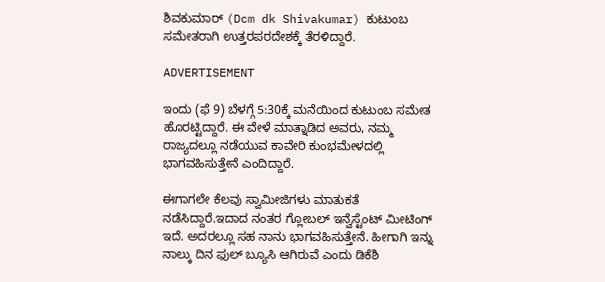ಶಿವಕುಮಾರ್ (Dcm dk Shivakumar) ಕುಟುಂಬ ಸಮೇತರಾಗಿ ಉತ್ತರಪರದೇಶಕ್ಕೆ ತೆರಳಿದ್ದಾರೆ.

ADVERTISEMENT

ಇಂದು (ಫೆ 9) ಬೆಳಗ್ಗೆ 5:30ಕ್ಕೆ ಮನೆಯಿಂದ ಕುಟುಂಬ ಸಮೇತ ಹೊರಟ್ಟಿದ್ದಾರೆ. ಈ ವೇಳೆ ಮಾತ್ನಾಡಿದ ಅವರು, ನಮ್ಮ ರಾಜ್ಯದಲ್ಲೂ ನಡೆಯುವ ಕಾವೇರಿ ಕುಂಭಮೇಳದಲ್ಲಿ ಭಾಗವಹಿಸುತ್ತೇನೆ ಎಂದಿದ್ದಾರೆ.

ಈಗಾಗಲೇ ಕೆಲವು ಸ್ವಾಮೀಜಿಗಳು ಮಾತುಕತೆ ನಡೆಸಿದ್ದಾರೆ.ಇದಾದ ನಂತರ ಗ್ಲೋಬಲ್ ಇನ್ವೆಸ್ಟೆಂಟ್ ಮೀಟಿಂಗ್ ಇದೆ. ಅದರಲ್ಲೂ ಸಹ ನಾನು ಭಾಗವಹಿಸುತ್ತೇನೆ. ಹೀಗಾಗಿ ಇನ್ನು ನಾಲ್ಕು ದಿನ ಫುಲ್ ಬ್ಯೂಸಿ ಆಗಿರುವೆ ಎಂದು ಡಿಕೆಶಿ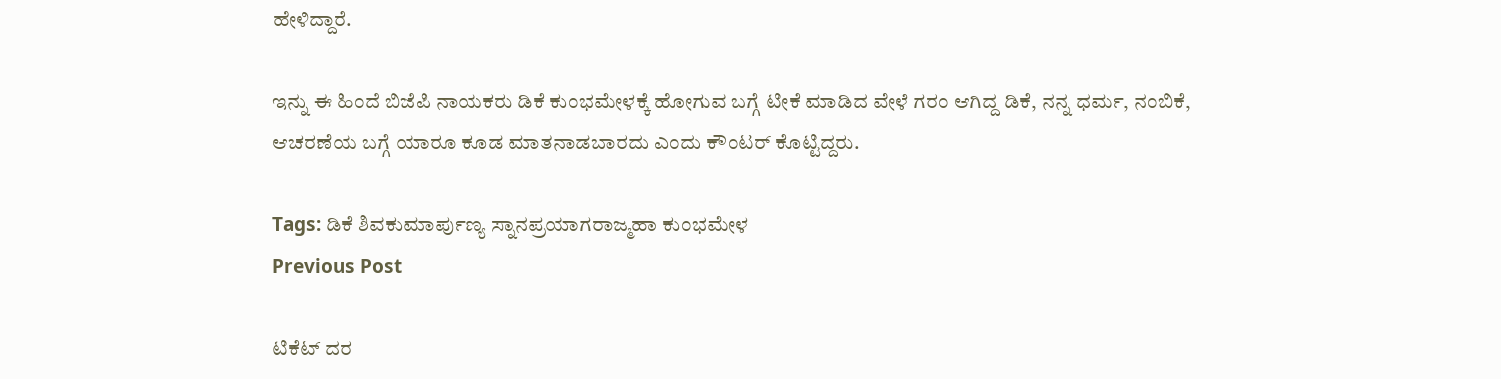ಹೇಳಿದ್ದಾರೆ.

ಇನ್ನು ಈ ಹಿಂದೆ ಬಿಜೆಪಿ ನಾಯಕರು ಡಿಕೆ ಕುಂಭಮೇಳಕ್ಕೆ ಹೋಗುವ ಬಗ್ಗೆ ಟೀಕೆ ಮಾಡಿದ ವೇಳೆ ಗರಂ ಆಗಿದ್ದ ಡಿಕೆ, ನನ್ನ ಧರ್ಮ, ನಂಬಿಕೆ, ಆಚರಣೆಯ ಬಗ್ಗೆ ಯಾರೂ ಕೂಡ ಮಾತನಾಡಬಾರದು ಎಂದು ಕೌಂಟರ್ ಕೊಟ್ಟಿದ್ದರು.

Tags: ಡಿಕೆ ಶಿವಕುಮಾರ್ಪುಣ್ಯ ಸ್ನಾನಪ್ರಯಾಗರಾಜ್ಮಹಾ ಕುಂಭಮೇಳ
Previous Post

ಟಿಕೆಟ್ ದರ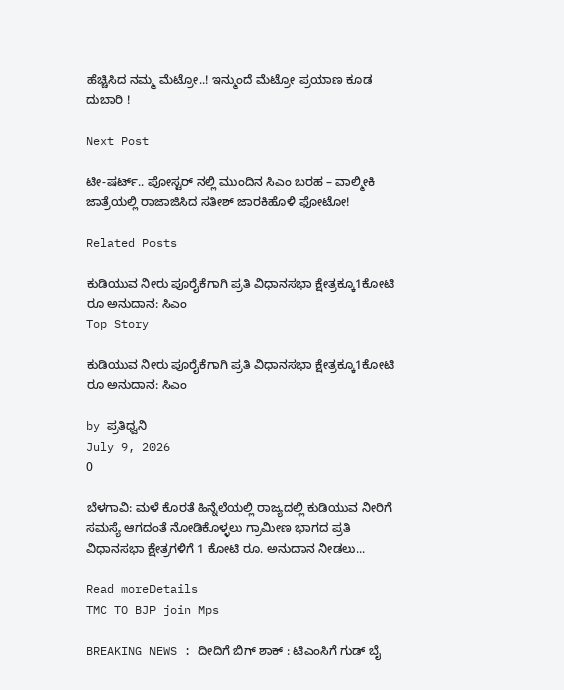ಹೆಚ್ಚಿಸಿದ ನಮ್ಮ ಮೆಟ್ರೋ..! ಇನ್ಮುಂದೆ ಮೆಟ್ರೋ ಪ್ರಯಾಣ ಕೂಡ ದುಬಾರಿ !

Next Post

ಟೀ-ಷರ್ಟ್.. ಪೋಸ್ಟರ್ ನಲ್ಲಿ ಮುಂದಿನ ಸಿಎಂ ಬರಹ – ವಾಲ್ಮೀಕಿ ಜಾತ್ರೆಯಲ್ಲಿ ರಾಜಾಜಿಸಿದ ಸತೀಶ್ ಜಾರಕಿಹೊಳಿ ಫೋಟೋ!

Related Posts

ಕುಡಿಯುವ ನೀರು ಪೂರೈಕೆಗಾಗಿ ಪ್ರತಿ ವಿಧಾನಸಭಾ ಕ್ಷೇತ್ರಕ್ಕೂ1ಕೋಟಿ ರೂ ಅನುದಾನ: ಸಿಎಂ
Top Story

ಕುಡಿಯುವ ನೀರು ಪೂರೈಕೆಗಾಗಿ ಪ್ರತಿ ವಿಧಾನಸಭಾ ಕ್ಷೇತ್ರಕ್ಕೂ1ಕೋಟಿ ರೂ ಅನುದಾನ: ಸಿಎಂ

by ಪ್ರತಿಧ್ವನಿ
July 9, 2026
0

ಬೆಳಗಾವಿ: ಮಳೆ ಕೊರತೆ ಹಿನ್ನೆಲೆಯಲ್ಲಿ ರಾಜ್ಯದಲ್ಲಿ ಕುಡಿಯುವ ನೀರಿಗೆ ಸಮಸ್ಯೆ ಆಗದಂತೆ ನೋಡಿಕೊಳ್ಳಲು ಗ್ರಾಮೀಣ ಭಾಗದ ಪ್ರತಿ ವಿಧಾನಸಭಾ ಕ್ಷೇತ್ರಗಳಿಗೆ 1 ಕೋಟಿ ರೂ. ಅನುದಾನ ನೀಡಲು...

Read moreDetails
TMC TO BJP join Mps

BREAKING NEWS : ದೀದಿಗೆ ಬಿಗ್‌ ಶಾಕ್‌ : ಟಿಎಂಸಿಗೆ ಗುಡ್‌ ಬೈ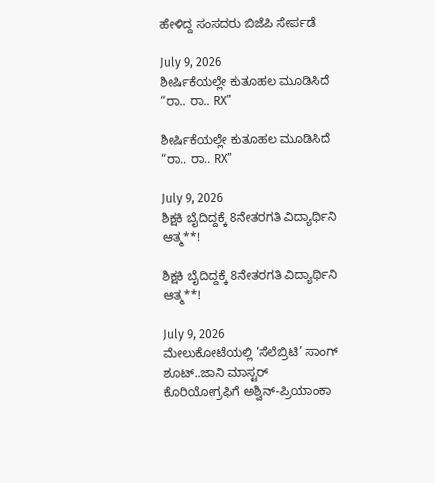ಹೇಳಿದ್ದ ಸಂಸದರು ಬಿಜೆಪಿ ಸೇರ್ಪಡೆ

July 9, 2026
ಶೀರ್ಷಿಕೆಯಲ್ಲೇ ಕುತೂಹಲ ಮೂಡಿಸಿದೆ “ರಾ.. ರಾ.. RX”

ಶೀರ್ಷಿಕೆಯಲ್ಲೇ ಕುತೂಹಲ ಮೂಡಿಸಿದೆ “ರಾ.. ರಾ.. RX”

July 9, 2026
ಶಿಕ್ಷಕಿ ಬೈದಿದ್ದಕ್ಕೆ 8ನೇತರಗತಿ ವಿದ್ಯಾರ್ಥಿನಿ ಆತ್ಮ**!

ಶಿಕ್ಷಕಿ ಬೈದಿದ್ದಕ್ಕೆ 8ನೇತರಗತಿ ವಿದ್ಯಾರ್ಥಿನಿ ಆತ್ಮ**!

July 9, 2026
ಮೇಲುಕೋಟೆಯಲ್ಲಿ ‘ಸೆಲೆಬ್ರಿಟಿ’ ಸಾಂಗ್ ಶೂಟ್..ಜಾನಿ ಮಾಸ್ಟರ್ ಕೊರಿಯೋಗ್ರಫಿಗೆ ಅಶ್ವಿನ್-ಪ್ರಿಯಾಂಕಾ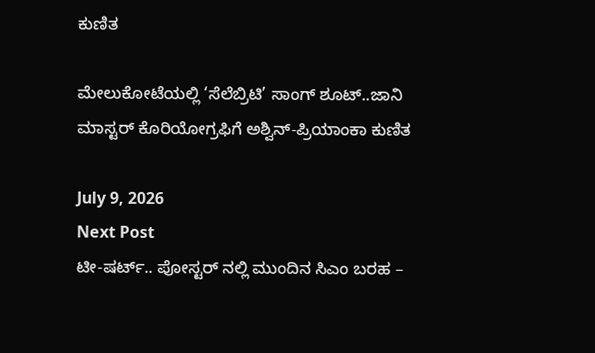ಕುಣಿತ

ಮೇಲುಕೋಟೆಯಲ್ಲಿ ‘ಸೆಲೆಬ್ರಿಟಿ’ ಸಾಂಗ್ ಶೂಟ್..ಜಾನಿ ಮಾಸ್ಟರ್ ಕೊರಿಯೋಗ್ರಫಿಗೆ ಅಶ್ವಿನ್-ಪ್ರಿಯಾಂಕಾ ಕುಣಿತ

July 9, 2026
Next Post
ಟೀ-ಷರ್ಟ್.. ಪೋಸ್ಟರ್ ನಲ್ಲಿ ಮುಂದಿನ ಸಿಎಂ ಬರಹ –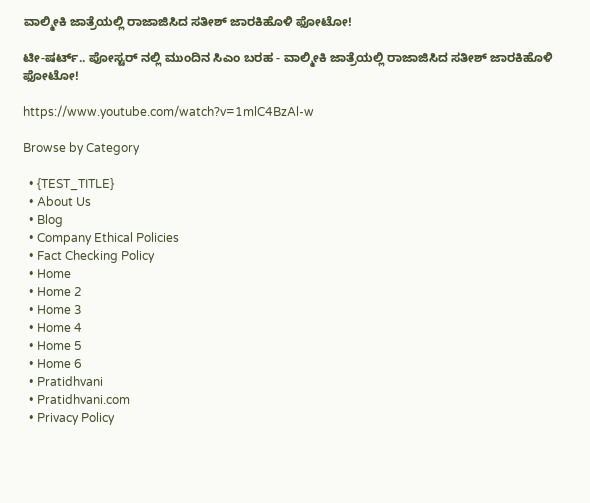ವಾಲ್ಮೀಕಿ ಜಾತ್ರೆಯಲ್ಲಿ ರಾಜಾಜಿಸಿದ ಸತೀಶ್ ಜಾರಕಿಹೊಳಿ ಫೋಟೋ!

ಟೀ-ಷರ್ಟ್.. ಪೋಸ್ಟರ್ ನಲ್ಲಿ ಮುಂದಿನ ಸಿಎಂ ಬರಹ - ವಾಲ್ಮೀಕಿ ಜಾತ್ರೆಯಲ್ಲಿ ರಾಜಾಜಿಸಿದ ಸತೀಶ್ ಜಾರಕಿಹೊಳಿ ಫೋಟೋ!

https://www.youtube.com/watch?v=1mlC4BzAl-w

Browse by Category

  • {TEST_TITLE}
  • About Us
  • Blog
  • Company Ethical Policies
  • Fact Checking Policy
  • Home
  • Home 2
  • Home 3
  • Home 4
  • Home 5
  • Home 6
  • Pratidhvani
  • Pratidhvani.com
  • Privacy Policy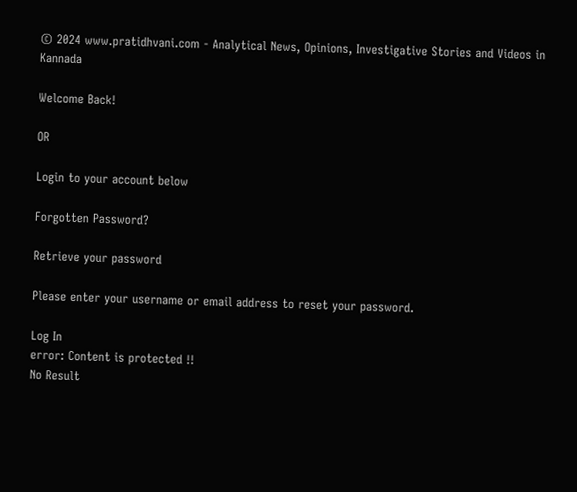© 2024 www.pratidhvani.com - Analytical News, Opinions, Investigative Stories and Videos in Kannada

Welcome Back!

OR

Login to your account below

Forgotten Password?

Retrieve your password

Please enter your username or email address to reset your password.

Log In
error: Content is protected !!
No Result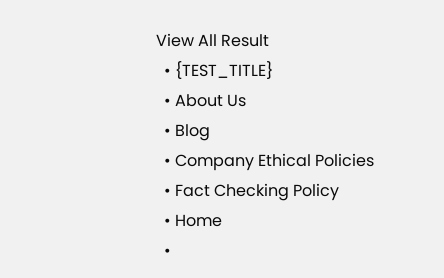View All Result
  • {TEST_TITLE}
  • About Us
  • Blog
  • Company Ethical Policies
  • Fact Checking Policy
  • Home
  •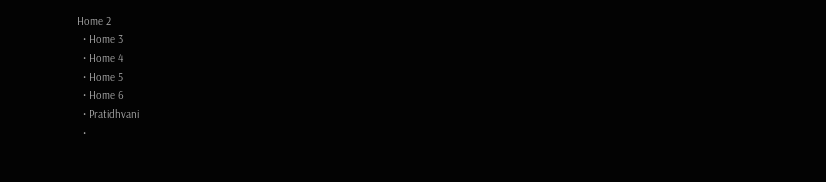Home 2
  • Home 3
  • Home 4
  • Home 5
  • Home 6
  • Pratidhvani
  •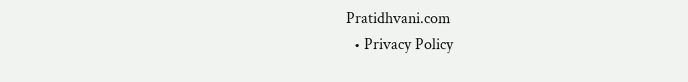Pratidhvani.com
  • Privacy Policy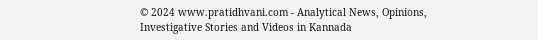© 2024 www.pratidhvani.com - Analytical News, Opinions, Investigative Stories and Videos in Kannada